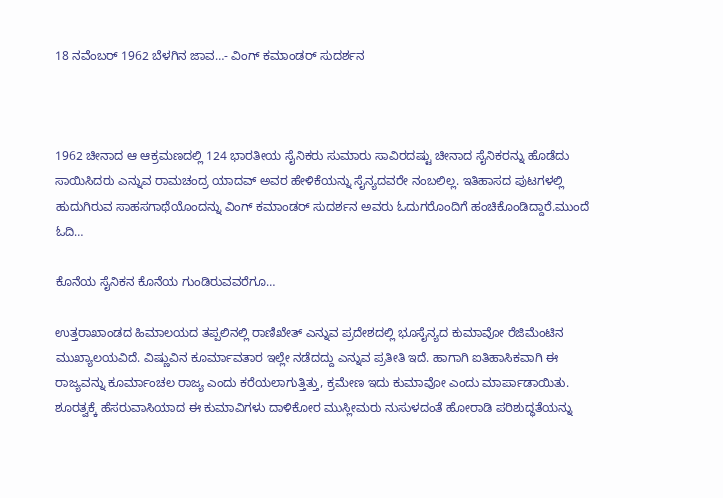18 ನವೆಂಬರ್ 1962 ಬೆಳಗಿನ ಜಾವ…- ವಿಂಗ್ ಕಮಾಂಡರ್ ಸುದರ್ಶನ



1962 ಚೀನಾದ ಆ ಆಕ್ರಮಣದಲ್ಲಿ 124 ಭಾರತೀಯ ಸೈನಿಕರು ಸುಮಾರು ಸಾವಿರದಷ್ಟು ಚೀನಾದ ಸೈನಿಕರನ್ನು ಹೊಡೆದು ಸಾಯಿಸಿದರು ಎನ್ನುವ ರಾಮಚಂದ್ರ ಯಾದವ್ ಅವರ ಹೇಳಿಕೆಯನ್ನು ಸೈನ್ಯದವರೇ ನಂಬಲಿಲ್ಲ. ಇತಿಹಾಸದ ಪುಟಗಳಲ್ಲಿ ಹುದುಗಿರುವ ಸಾಹಸಗಾಥೆಯೊಂದನ್ನು ವಿಂಗ್ ಕಮಾಂಡರ್ ಸುದರ್ಶನ ಅವರು ಓದುಗರೊಂದಿಗೆ ಹಂಚಿಕೊಂಡಿದ್ದಾರೆ.ಮುಂದೆ ಓದಿ…

ಕೊನೆಯ ಸೈನಿಕನ ಕೊನೆಯ ಗುಂಡಿರುವವರೆಗೂ…

ಉತ್ತರಾಖಾಂಡದ ಹಿಮಾಲಯದ ತಪ್ಪಲಿನಲ್ಲಿ ರಾಣಿಖೇತ್ ಎನ್ನುವ ಪ್ರದೇಶದಲ್ಲಿ ಭೂಸೈನ್ಯದ ಕುಮಾವೋ ರೆಜಿಮೆಂಟಿನ ಮುಖ್ಯಾಲಯವಿದೆ. ವಿಷ್ಣುವಿನ ಕೂರ್ಮಾವತಾರ ಇಲ್ಲೇ ನಡೆದದ್ದು ಎನ್ನುವ ಪ್ರತೀತಿ ಇದೆ. ಹಾಗಾಗಿ ಐತಿಹಾಸಿಕವಾಗಿ ಈ ರಾಜ್ಯವನ್ನು ಕೂರ್ಮಾಂಚಲ ರಾಜ್ಯ ಎಂದು ಕರೆಯಲಾಗುತ್ತಿತ್ತು, ಕ್ರಮೇಣ ಇದು ಕುಮಾವೋ ಎಂದು ಮಾರ್ಪಾಡಾಯಿತು. ಶೂರತ್ವಕ್ಕೆ ಹೆಸರುವಾಸಿಯಾದ ಈ ಕುಮಾವಿಗಳು ದಾಳಿಕೋರ ಮುಸ್ಲೀಮರು ನುಸುಳದಂತೆ ಹೋರಾಡಿ ಪರಿಶುದ್ಧತೆಯನ್ನು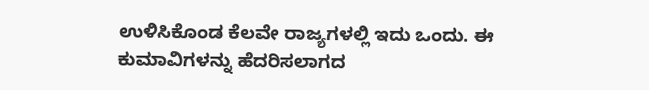ಉಳಿಸಿಕೊಂಡ ಕೆಲವೇ ರಾಜ್ಯಗಳಲ್ಲಿ ಇದು ಒಂದು. ಈ ಕುಮಾವಿಗಳನ್ನು ಹೆದರಿಸಲಾಗದ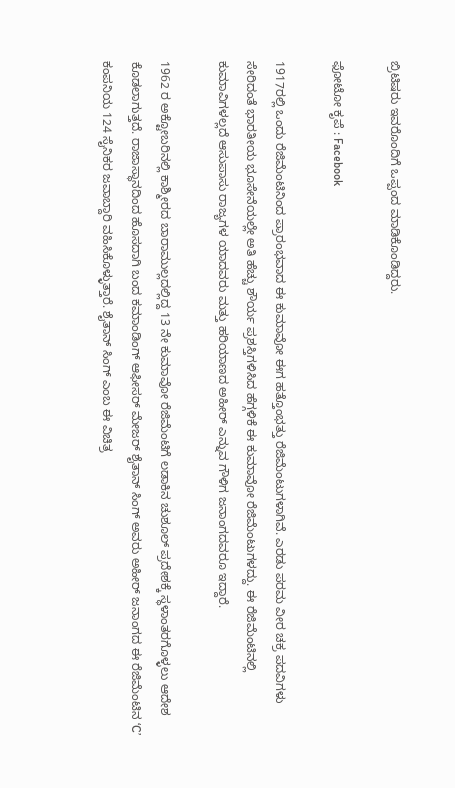ಬ್ರಿಟಿಷರು ಇವರೊಂದಿಗೆ ಒಪ್ಪಂದ ಮಾಡಿಕೊಂಡಿದ್ದರು.

ಫೋಟೋ ಕೃಪೆ : Facebook

1917ರಲ್ಲಿ ಒಂದು ರೆಜಿಮೆಂಟಿನಿಂದ ಪ್ರಾರಂಭವಾದ ಈ ಕುಮಾವೋ ಈಗ ಹತ್ತೊಂಭತ್ತು ರೆಜಿಮೆಂಟುಗಳಾಗಿವೆ. ಎರಡು ಪರಮ ವೀರ ಚಕ್ರ ಪದವಿಗಳು ಸೇರಿದಂತೆ ಭಾರತೀಯ ಭೂಸೇನೆಯಲ್ಲೇ ಅತಿ ಹೆಚ್ಚು ಶೌರ್ಯ ಪ್ರಶಸ್ತಿಗಳಿಸಿದ ಹೆಗ್ಗಳಿಕೆ ಈ ಕುಮಾವೋ ರೆಜಿಮೆಂಟುಗಳದ್ದು. ಈ ರೆಜಿಮೆಂಟಿನಲ್ಲಿ ಕುಮಾವಿಗಳಲ್ಲದೆ ಆಸುಪಾಸು ರಾಜ್ಯಗಳ ಯಾದವರು ಮತ್ತು ಹರಿಯಾಣದ ಅಹೀರ್ ಎನ್ನುವ ಗೌಳಿಗ ಜನಾಂಗದವರೂ ಇದ್ದಾರೆ.

1962 ರ ಅಕ್ಟೋಬರಿನಲ್ಲಿ ಕಾಶ್ಮೀರದ ಬಾರಾಮುಲ್ಲದಲ್ಲಿದ್ದ 13 ನೇ ಕುಮಾವೋ ರೆಜಿಮೆಂಟಿಗೆ ಲಡಾಕಿನ ಚುಶೂಲ್ ಪ್ರದೇಶಕ್ಕೆ ಸ್ಥಳಾಂತರಗೊಳ್ಳಲು ಆದೇಶ ಕೊಡಲಾಗುತ್ತದೆ. ರಾಜಾಸ್ಥಾನದಿಂದ ಹೊಸದಾಗಿ ಬಂದ ಕಮಾಂಡಿಂಗ್ ಆಫೀಸರ್ ಮೇಜರ್ ಶೈತಾನ್ ಸಿಂಗ್ ಅವರು ಅಹೀರ್ ಜನಾಂಗದ ಈ ರೆಜಿಮೆಂಟಿನ ‘C’ ಕಂಪನಿಯ 124 ಸೈನಿಕರ ಜವಾಬ್ದಾರಿ ವಹಿಸಿಕೊಳ್ಳುತ್ತಾರೆ. ಶೈತಾನ್ ಸಿಂಗ್ ಎಂಬ ಈ ವಿಚಿತ್ರ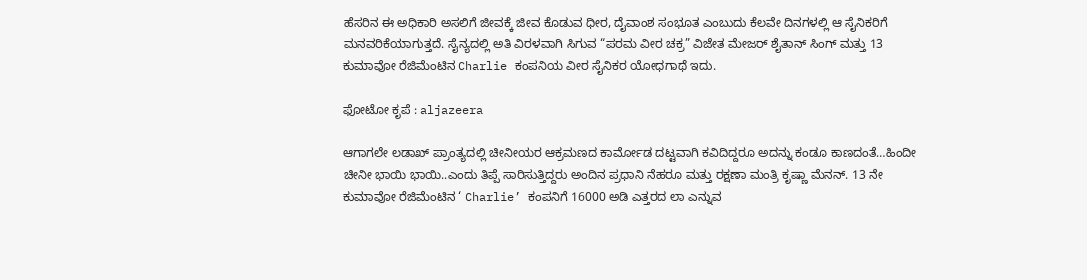ಹೆಸರಿನ ಈ ಅಧಿಕಾರಿ ಅಸಲಿಗೆ ಜೀವಕ್ಕೆ ಜೀವ ಕೊಡುವ ಧೀರ, ದೈವಾಂಶ ಸಂಭೂತ ಎಂಬುದು ಕೆಲವೇ ದಿನಗಳಲ್ಲಿ ಆ ಸೈನಿಕರಿಗೆ ಮನವರಿಕೆಯಾಗುತ್ತದೆ. ಸೈನ್ಯದಲ್ಲಿ ಅತಿ ವಿರಳವಾಗಿ ಸಿಗುವ “ಪರಮ ವೀರ ಚಕ್ರ” ವಿಜೇತ ಮೇಜರ್ ಶೈತಾನ್ ಸಿಂಗ್ ಮತ್ತು 13 ಕುಮಾವೋ ರೆಜಿಮೆಂಟಿನ Charlie ಕಂಪನಿಯ ವೀರ ಸೈನಿಕರ ಯೋಧಗಾಥೆ ಇದು.

ಫೋಟೋ ಕೃಪೆ : aljazeera

ಆಗಾಗಲೇ ಲಡಾಖ್ ಪ್ರಾಂತ್ಯದಲ್ಲಿ ಚೀನೀಯರ ಆಕ್ರಮಣದ ಕಾರ್ಮೋಡ ದಟ್ಟವಾಗಿ ಕವಿದಿದ್ದರೂ ಅದನ್ನು ಕಂಡೂ ಕಾಣದಂತೆ…ಹಿಂದೀ ಚೀನೀ ಭಾಯಿ ಭಾಯಿ..ಎಂದು ತಿಪ್ಪೆ ಸಾರಿಸುತ್ತಿದ್ದರು ಅಂದಿನ ಪ್ರಧಾನಿ ನೆಹರೂ ಮತ್ತು ರಕ್ಷಣಾ ಮಂತ್ರಿ ಕೃಷ್ಣಾ ಮೆನನ್. 13 ನೇ ಕುಮಾವೋ ರೆಜಿಮೆಂಟಿನ ‘ Charlie’ ಕಂಪನಿಗೆ 16000 ಅಡಿ ಎತ್ತರದ ಲಾ ಎನ್ನುವ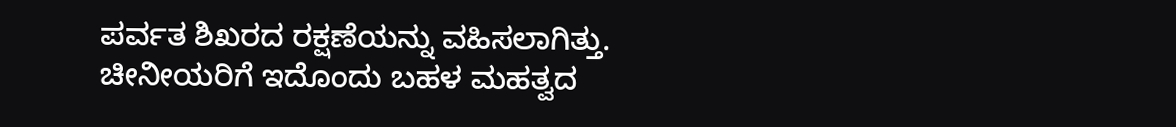ಪರ್ವತ ಶಿಖರದ ರಕ್ಷಣೆಯನ್ನು ವಹಿಸಲಾಗಿತ್ತು. ಚೀನೀಯರಿಗೆ ಇದೊಂದು ಬಹಳ ಮಹತ್ವದ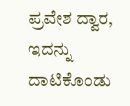ಪ್ರವೇಶ ದ್ವಾರ, ಇದನ್ನು ದಾಟಿಕೊಂಡು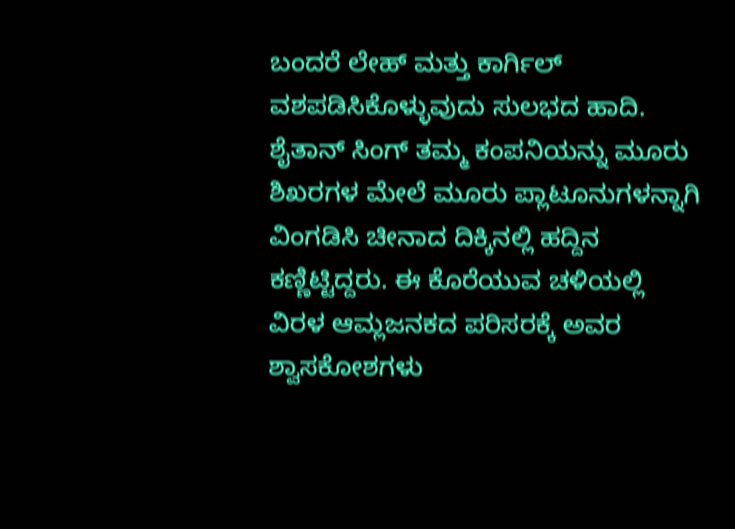ಬಂದರೆ ಲೇಹ್ ಮತ್ತು ಕಾರ್ಗಿಲ್ ವಶಪಡಿಸಿಕೊಳ್ಳುವುದು ಸುಲಭದ ಹಾದಿ. ಶೈತಾನ್ ಸಿಂಗ್ ತಮ್ಮ ಕಂಪನಿಯನ್ನು ಮೂರು ಶಿಖರಗಳ ಮೇಲೆ ಮೂರು ಪ್ಲಾಟೂನುಗಳನ್ನಾಗಿ ವಿಂಗಡಿಸಿ ಚೀನಾದ ದಿಕ್ಕಿನಲ್ಲಿ ಹದ್ದಿನ ಕಣ್ಣಿಟ್ಟಿದ್ದರು. ಈ ಕೊರೆಯುವ ಚಳಿಯಲ್ಲಿ ವಿರಳ ಆಮ್ಲಜನಕದ ಪರಿಸರಕ್ಕೆ ಅವರ ಶ್ವಾಸಕೋಶಗಳು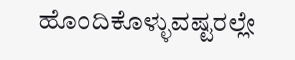ಹೊಂದಿಕೊಳ್ಳುವಷ್ಟರಲ್ಲೇ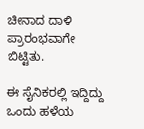ಚೀನಾದ ದಾಳಿ ಪ್ರಾರಂಭವಾಗೇ ಬಿಟ್ಟಿತು.

ಈ ಸೈನಿಕರಲ್ಲಿ ಇದ್ದಿದ್ದು ಒಂದು ಹಳೆಯ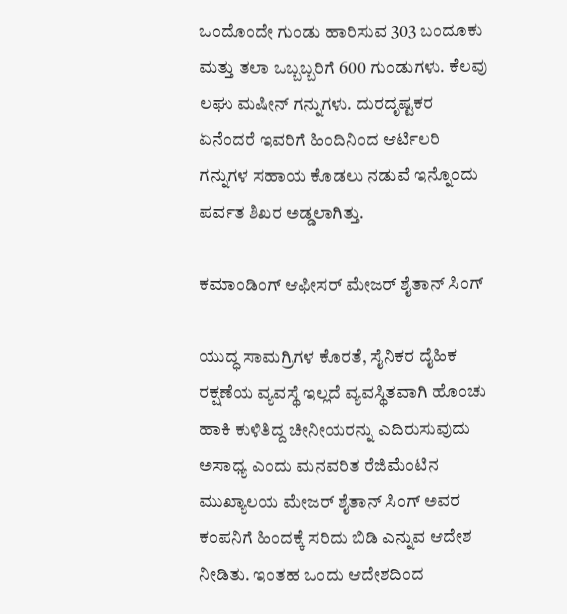ಒಂದೊಂದೇ ಗುಂಡು ಹಾರಿಸುವ 303 ಬಂದೂಕು ಮತ್ತು ತಲಾ ಒಬ್ಬಬ್ಬರಿಗೆ 600 ಗುಂಡುಗಳು. ಕೆಲವು ಲಘು ಮಷೀನ್ ಗನ್ನುಗಳು. ದುರದೃಷ್ಟಕರ ಏನೆಂದರೆ ಇವರಿಗೆ ಹಿಂದಿನಿಂದ ಆರ್ಟಿಲರಿ ಗನ್ನುಗಳ ಸಹಾಯ ಕೊಡಲು ನಡುವೆ ಇನ್ನೊಂದು ಪರ್ವತ ಶಿಖರ ಅಡ್ಡಲಾಗಿತ್ತು.

ಕಮಾಂಡಿಂಗ್ ಆಫೀಸರ್ ಮೇಜರ್ ಶೈತಾನ್ ಸಿಂಗ್

ಯುದ್ಧ ಸಾಮಗ್ರಿಗಳ ಕೊರತೆ, ಸೈನಿಕರ ದೈಹಿಕ ರಕ್ಷಣೆಯ ವ್ಯವಸ್ಥೆ ಇಲ್ಲದೆ ವ್ಯವಸ್ಥಿತವಾಗಿ ಹೊಂಚು ಹಾಕಿ ಕುಳಿತಿದ್ದ ಚೀನೀಯರನ್ನು ಎದಿರುಸುವುದು ಅಸಾಧ್ಯ ಎಂದು ಮನವರಿತ ರೆಜಿಮೆಂಟಿನ ಮುಖ್ಯಾಲಯ ಮೇಜರ್ ಶೈತಾನ್ ಸಿಂಗ್ ಅವರ ಕಂಪನಿಗೆ ಹಿಂದಕ್ಕೆ ಸರಿದು ಬಿಡಿ ಎನ್ನುವ ಆದೇಶ ನೀಡಿತು. ಇಂತಹ ಒಂದು ಆದೇಶದಿಂದ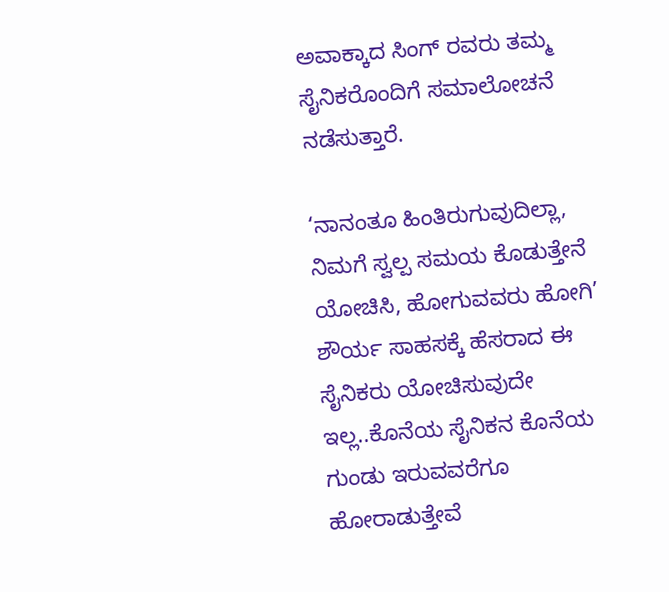ಅವಾಕ್ಕಾದ ಸಿಂಗ್ ರವರು ತಮ್ಮ ಸೈನಿಕರೊಂದಿಗೆ ಸಮಾಲೋಚನೆ ನಡೆಸುತ್ತಾರೆ.

‘ನಾನಂತೂ ಹಿಂತಿರುಗುವುದಿಲ್ಲಾ, ನಿಮಗೆ ಸ್ವಲ್ಪ ಸಮಯ ಕೊಡುತ್ತೇನೆ ಯೋಚಿಸಿ, ಹೋಗುವವರು ಹೋಗಿ’ ಶೌರ್ಯ ಸಾಹಸಕ್ಕೆ ಹೆಸರಾದ ಈ ಸೈನಿಕರು ಯೋಚಿಸುವುದೇ ಇಲ್ಲ..ಕೊನೆಯ ಸೈನಿಕನ ಕೊನೆಯ ಗುಂಡು ಇರುವವರೆಗೂ ಹೋರಾಡುತ್ತೇವೆ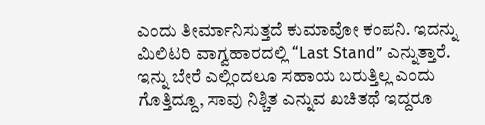ಎಂದು ತೀರ್ಮಾನಿಸುತ್ತದೆ ಕುಮಾವೋ ಕಂಪನಿ. ಇದನ್ನು ಮಿಲಿಟರಿ ವಾಗ್ವಹಾರದಲ್ಲಿ “Last Stand” ಎನ್ನುತ್ತಾರೆ. ಇನ್ನು ಬೇರೆ ಎಲ್ಲಿಂದಲೂ ಸಹಾಯ ಬರುತ್ತಿಲ್ಲ ಎಂದು ಗೊತ್ತಿದ್ದೂ, ಸಾವು ನಿಶ್ಚಿತ ಎನ್ನುವ ಖಚಿತಥೆ ಇದ್ದರೂ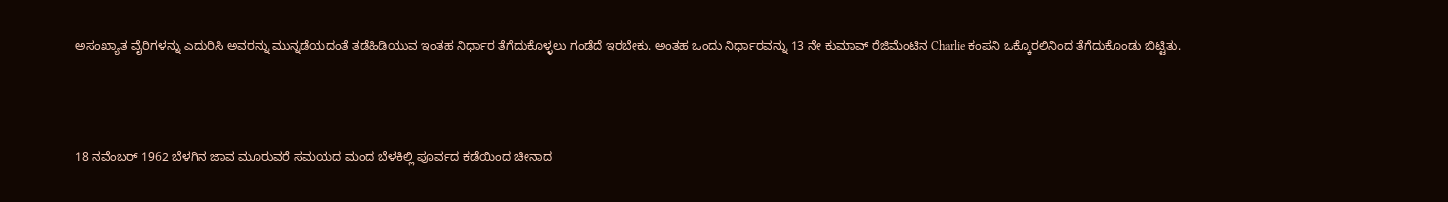ಅಸಂಖ್ಯಾತ ವೈರಿಗಳನ್ನು ಎದುರಿಸಿ ಅವರನ್ನು ಮುನ್ನಡೆಯದಂತೆ ತಡೆಹಿಡಿಯುವ ಇಂತಹ ನಿರ್ಧಾರ ತೆಗೆದುಕೊಳ್ಳಲು ಗಂಡೆದೆ ಇರಬೇಕು. ಅಂತಹ ಒಂದು ನಿರ್ಧಾರವನ್ನು 13 ನೇ ಕುಮಾವ್ ರೆಜಿಮೆಂಟಿನ Charlie ಕಂಪನಿ ಒಕ್ಕೊರಲಿನಿಂದ ತೆಗೆದುಕೊಂಡು ಬಿಟ್ಟಿತು.



18 ನವೆಂಬರ್ 1962 ಬೆಳಗಿನ ಜಾವ ಮೂರುವರೆ ಸಮಯದ ಮಂದ ಬೆಳಕಿಲ್ಲಿ ಪೂರ್ವದ ಕಡೆಯಿಂದ ಚೀನಾದ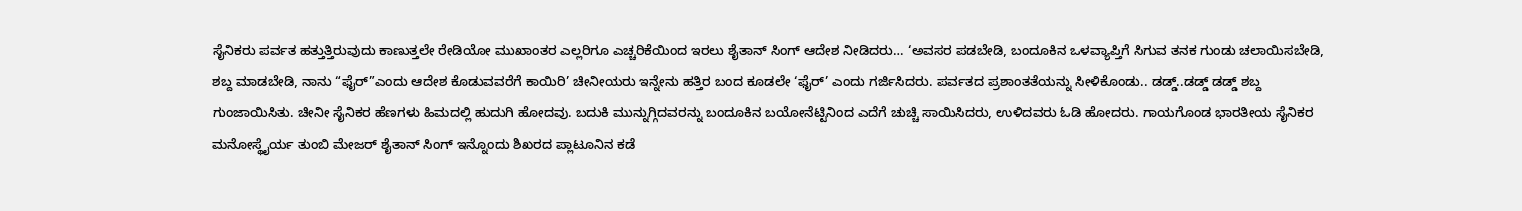ಸೈನಿಕರು ಪರ್ವತ ಹತ್ತುತ್ತಿರುವುದು ಕಾಣುತ್ತಲೇ ರೇಡಿಯೋ ಮುಖಾಂತರ ಎಲ್ಲರಿಗೂ ಎಚ್ಚರಿಕೆಯಿಂದ ಇರಲು ಶೈತಾನ್ ಸಿಂಗ್ ಆದೇಶ ನೀಡಿದರು… ‘ಅವಸರ ಪಡಬೇಡಿ, ಬಂದೂಕಿನ ಒಳವ್ಯಾಪ್ತಿಗೆ ಸಿಗುವ ತನಕ ಗುಂಡು ಚಲಾಯಿಸಬೇಡಿ, ಶಬ್ದ ಮಾಡಬೇಡಿ, ನಾನು “ಫೈರ್”ಎಂದು ಆದೇಶ ಕೊಡುವವರೆಗೆ ಕಾಯಿರಿ’ ಚೀನೀಯರು ಇನ್ನೇನು ಹತ್ತಿರ ಬಂದ ಕೂಡಲೇ ‘ಫೈರ್’ ಎಂದು ಗರ್ಜಿಸಿದರು. ಪರ್ವತದ ಪ್ರಶಾಂತತೆಯನ್ನು ಸೀಳಿಕೊಂಡು.. ಡಡ್ಡ್..ಡಡ್ಡ್ ಡಡ್ಡ್ ಶಬ್ದ ಗುಂಜಾಯಿಸಿತು. ಚೀನೀ ಸೈನಿಕರ ಹೆಣಗಳು ಹಿಮದಲ್ಲಿ ಹುದುಗಿ ಹೋದವು. ಬದುಕಿ ಮುನ್ನುಗ್ಗಿದವರನ್ನು ಬಂದೂಕಿನ ಬಯೋನೆಟ್ಟಿನಿಂದ ಎದೆಗೆ ಚುಚ್ಚಿ ಸಾಯಿಸಿದರು, ಉಳಿದವರು ಓಡಿ ಹೋದರು. ಗಾಯಗೊಂಡ ಭಾರತೀಯ ಸೈನಿಕರ ಮನೋಸ್ಥೈರ್ಯ ತುಂಬಿ ಮೇಜರ್ ಶೈತಾನ್ ಸಿಂಗ್ ಇನ್ನೊಂದು ಶಿಖರದ ಪ್ಲಾಟೂನಿನ ಕಡೆ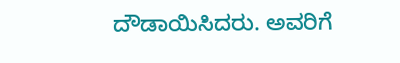ದೌಡಾಯಿಸಿದರು. ಅವರಿಗೆ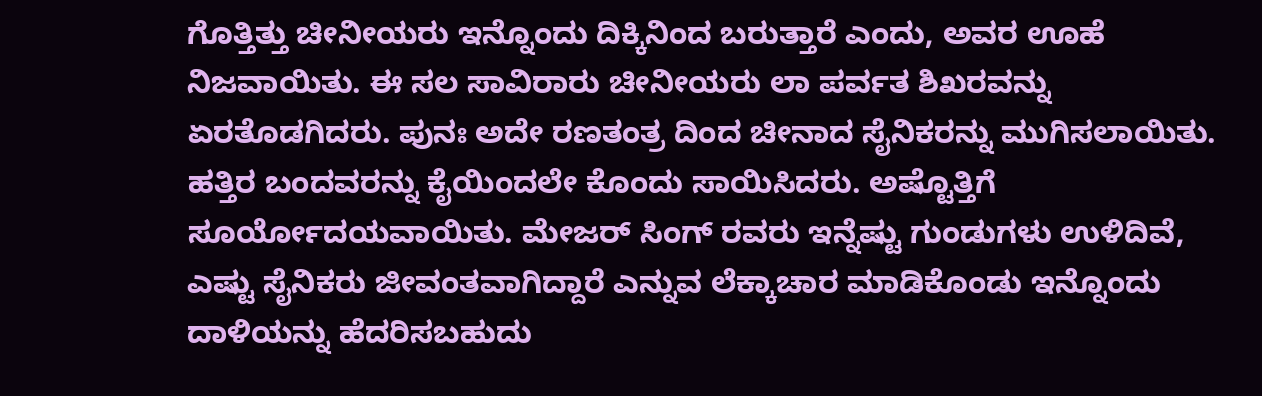ಗೊತ್ತಿತ್ತು ಚೀನೀಯರು ಇನ್ನೊಂದು ದಿಕ್ಕಿನಿಂದ ಬರುತ್ತಾರೆ ಎಂದು, ಅವರ ಊಹೆ ನಿಜವಾಯಿತು. ಈ ಸಲ ಸಾವಿರಾರು ಚೀನೀಯರು ಲಾ ಪರ್ವತ ಶಿಖರವನ್ನು ಏರತೊಡಗಿದರು. ಪುನಃ ಅದೇ ರಣತಂತ್ರ ದಿಂದ ಚೀನಾದ ಸೈನಿಕರನ್ನು ಮುಗಿಸಲಾಯಿತು. ಹತ್ತಿರ ಬಂದವರನ್ನು ಕೈಯಿಂದಲೇ ಕೊಂದು ಸಾಯಿಸಿದರು. ಅಷ್ಟೊತ್ತಿಗೆ ಸೂರ್ಯೋದಯವಾಯಿತು. ಮೇಜರ್ ಸಿಂಗ್ ರವರು ಇನ್ನೆಷ್ಟು ಗುಂಡುಗಳು ಉಳಿದಿವೆ, ಎಷ್ಟು ಸೈನಿಕರು ಜೀವಂತವಾಗಿದ್ದಾರೆ ಎನ್ನುವ ಲೆಕ್ಕಾಚಾರ ಮಾಡಿಕೊಂಡು ಇನ್ನೊಂದು ದಾಳಿಯನ್ನು ಹೆದರಿಸಬಹುದು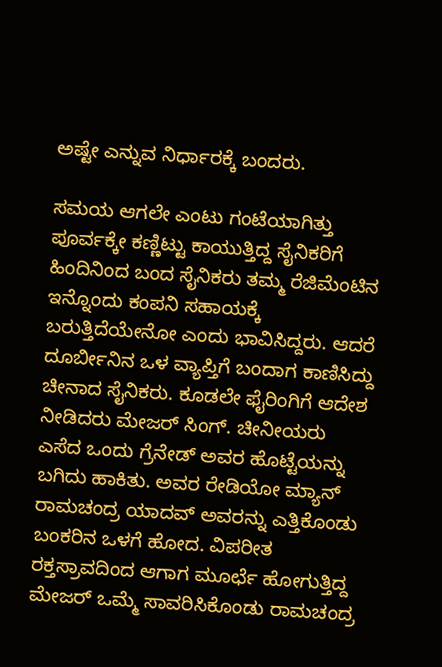ಅಷ್ಟೇ ಎನ್ನುವ ನಿರ್ಧಾರಕ್ಕೆ ಬಂದರು.

ಸಮಯ ಆಗಲೇ ಎಂಟು ಗಂಟೆಯಾಗಿತ್ತು ಪೂರ್ವಕ್ಕೇ ಕಣ್ಣಿಟ್ಟು ಕಾಯುತ್ತಿದ್ದ ಸೈನಿಕರಿಗೆ ಹಿಂದಿನಿಂದ ಬಂದ ಸೈನಿಕರು ತಮ್ಮ ರೆಜಿಮೆಂಟಿನ ಇನ್ನೊಂದು ಕಂಪನಿ ಸಹಾಯಕ್ಕೆ ಬರುತ್ತಿದೆಯೇನೋ ಎಂದು ಭಾವಿಸಿದ್ದರು. ಆದರೆ ದೂರ್ಬೀನಿನ ಒಳ ವ್ಯಾಪ್ತಿಗೆ ಬಂದಾಗ ಕಾಣಿಸಿದ್ದು ಚೀನಾದ ಸೈನಿಕರು. ಕೂಡಲೇ ಫೈರಿಂಗಿಗೆ ಆದೇಶ ನೀಡಿದರು ಮೇಜರ್ ಸಿಂಗ್. ಚೀನೀಯರು ಎಸೆದ ಒಂದು ಗ್ರೆನೇಡ್ ಅವರ ಹೊಟ್ಟೆಯನ್ನು ಬಗಿದು ಹಾಕಿತು. ಅವರ ರೇಡಿಯೋ ಮ್ಯಾನ್ ರಾಮಚಂದ್ರ ಯಾದವ್ ಅವರನ್ನು ಎತ್ತಿಕೊಂಡು ಬಂಕರಿನ ಒಳಗೆ ಹೋದ. ವಿಪರೀತ ರಕ್ತಸ್ರಾವದಿಂದ ಆಗಾಗ ಮೂರ್ಛೆ ಹೋಗುತ್ತಿದ್ದ ಮೇಜರ್ ಒಮ್ಮೆ ಸಾವರಿಸಿಕೊಂಡು ರಾಮಚಂದ್ರ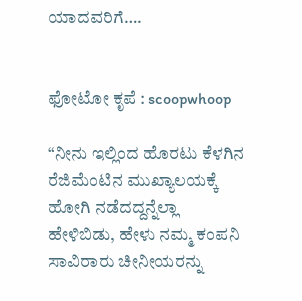ಯಾದವರಿಗೆ….


ಫೋಟೋ ಕೃಪೆ : scoopwhoop

“ನೀನು ಇಲ್ಲಿಂದ ಹೊರಟು ಕೆಳಗಿನ ರೆಜಿಮೆಂಟಿನ ಮುಖ್ಯಾಲಯಕ್ಕೆ ಹೋಗಿ ನಡೆದದ್ದನ್ನೆಲ್ಲಾ ಹೇಳಿಬಿಡು, ಹೇಳು ನಮ್ಮ ಕಂಪನಿ ಸಾವಿರಾರು ಚೀನೀಯರನ್ನು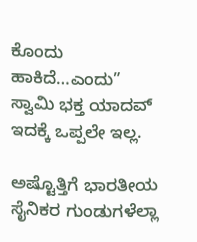ಕೊಂದು ಹಾಕಿದೆ…ಎಂದು”
ಸ್ವಾಮಿ ಭಕ್ತ ಯಾದವ್ ಇದಕ್ಕೆ ಒಪ್ಪಲೇ ಇಲ್ಲ.

ಅಷ್ಟೊತ್ತಿಗೆ ಭಾರತೀಯ ಸೈನಿಕರ ಗುಂಡುಗಳೆಲ್ಲಾ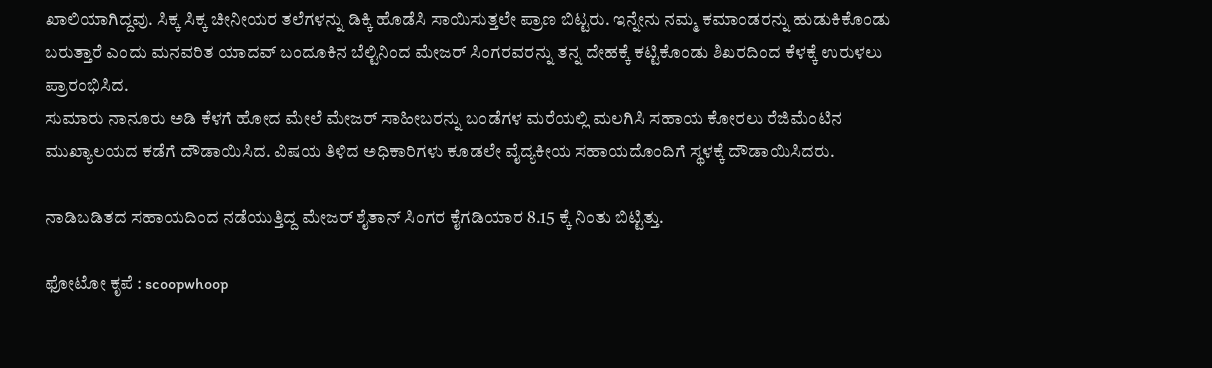ಖಾಲಿಯಾಗಿದ್ದವು. ಸಿಕ್ಕ ಸಿಕ್ಕ ಚೀನೀಯರ ತಲೆಗಳನ್ನು ಡಿಕ್ಕಿ ಹೊಡೆಸಿ ಸಾಯಿಸುತ್ತಲೇ ಪ್ರಾಣ ಬಿಟ್ಟರು. ಇನ್ನೇನು ನಮ್ಮ ಕಮಾಂಡರನ್ನು ಹುಡುಕಿಕೊಂಡು ಬರುತ್ತಾರೆ ಎಂದು ಮನವರಿತ ಯಾದವ್ ಬಂದೂಕಿನ ಬೆಲ್ಟಿನಿಂದ ಮೇಜರ್ ಸಿಂಗರವರನ್ನು ತನ್ನ ದೇಹಕ್ಕೆ ಕಟ್ಟಿಕೊಂಡು ಶಿಖರದಿಂದ ಕೆಳಕ್ಕೆ ಉರುಳಲು ಪ್ರಾರಂಭಿಸಿದ.
ಸುಮಾರು ನಾನೂರು ಅಡಿ ಕೆಳಗೆ ಹೋದ ಮೇಲೆ ಮೇಜರ್ ಸಾಹೀಬರನ್ನು ಬಂಡೆಗಳ ಮರೆಯಲ್ಲಿ ಮಲಗಿಸಿ ಸಹಾಯ ಕೋರಲು ರೆಜಿಮೆಂಟಿನ ಮುಖ್ಯಾಲಯದ ಕಡೆಗೆ ದೌಡಾಯಿಸಿದ. ವಿಷಯ ತಿಳಿದ ಅಧಿಕಾರಿಗಳು ಕೂಡಲೇ ವೈದ್ಯಕೀಯ ಸಹಾಯದೊಂದಿಗೆ ಸ್ಥಳಕ್ಕೆ ದೌಡಾಯಿಸಿದರು.

ನಾಡಿಬಡಿತದ ಸಹಾಯದಿಂದ ನಡೆಯುತ್ತಿದ್ದ ಮೇಜರ್ ಶೈತಾನ್ ಸಿಂಗರ ಕೈಗಡಿಯಾರ 8.15 ಕ್ಕೆ ನಿಂತು ಬಿಟ್ಟಿತ್ತು.

ಫೋಟೋ ಕೃಪೆ : scoopwhoop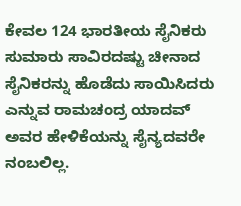ಕೇವಲ 124 ಭಾರತೀಯ ಸೈನಿಕರು ಸುಮಾರು ಸಾವಿರದಷ್ಟು ಚೀನಾದ ಸೈನಿಕರನ್ನು ಹೊಡೆದು ಸಾಯಿಸಿದರು ಎನ್ನುವ ರಾಮಚಂದ್ರ ಯಾದವ್ ಅವರ ಹೇಳಿಕೆಯನ್ನು ಸೈನ್ಯದವರೇ ನಂಬಲಿಲ್ಲ.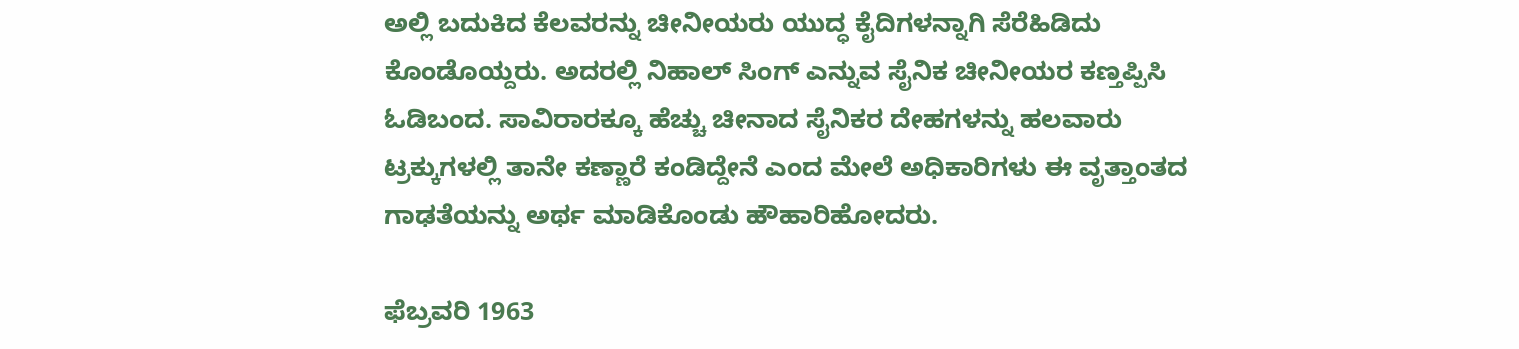ಅಲ್ಲಿ ಬದುಕಿದ ಕೆಲವರನ್ನು ಚೀನೀಯರು ಯುದ್ಧ ಕೈದಿಗಳನ್ನಾಗಿ ಸೆರೆಹಿಡಿದು ಕೊಂಡೊಯ್ದರು. ಅದರಲ್ಲಿ ನಿಹಾಲ್ ಸಿಂಗ್ ಎನ್ನುವ ಸೈನಿಕ ಚೀನೀಯರ ಕಣ್ತಪ್ಪಿಸಿ ಓಡಿಬಂದ. ಸಾವಿರಾರಕ್ಕೂ ಹೆಚ್ಚು ಚೀನಾದ ಸೈನಿಕರ ದೇಹಗಳನ್ನು ಹಲವಾರು ಟ್ರಕ್ಕುಗಳಲ್ಲಿ ತಾನೇ ಕಣ್ಣಾರೆ ಕಂಡಿದ್ದೇನೆ ಎಂದ ಮೇಲೆ ಅಧಿಕಾರಿಗಳು ಈ ವೃತ್ತಾಂತದ ಗಾಢತೆಯನ್ನು ಅರ್ಥ ಮಾಡಿಕೊಂಡು ಹೌಹಾರಿಹೋದರು.

ಫೆಬ್ರವರಿ 1963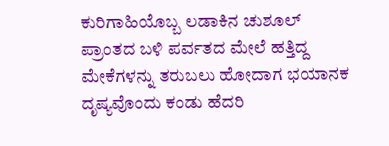ಕುರಿಗಾಹಿಯೊಬ್ಬ ಲಡಾಕಿನ ಚುಶೂಲ್ ಪ್ರಾಂತದ ಬಳಿ ಪರ್ವತದ ಮೇಲೆ ಹತ್ತಿದ್ದ ಮೇಕೆಗಳನ್ನು ತರುಬಲು ಹೋದಾಗ ಭಯಾನಕ ದೃಷ್ಯವೊಂದು ಕಂಡು ಹೆದರಿ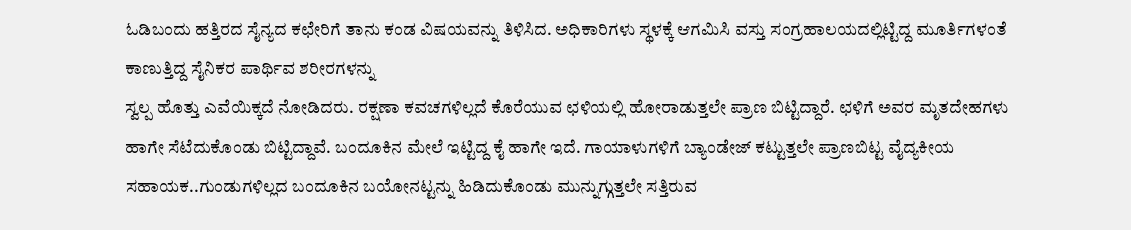ಓಡಿಬಂದು ಹತ್ತಿರದ ಸೈನ್ಯದ ಕಛೇರಿಗೆ ತಾನು ಕಂಡ ವಿಷಯವನ್ನು ತಿಳಿಸಿದ. ಅಧಿಕಾರಿಗಳು ಸ್ಥಳಕ್ಕೆ ಆಗಮಿಸಿ ವಸ್ತು ಸಂಗ್ರಹಾಲಯದಲ್ಲಿಟ್ಟಿದ್ದ ಮೂರ್ತಿಗಳಂತೆ ಕಾಣುತ್ತಿದ್ದ ಸೈನಿಕರ ಪಾರ್ಥಿವ ಶರೀರಗಳನ್ನು
ಸ್ವಲ್ಪ ಹೊತ್ತು ಎವೆಯಿಕ್ಕದೆ ನೋಡಿದರು. ರಕ್ಷಣಾ ಕವಚಗಳಿಲ್ಲದೆ ಕೊರೆಯುವ ಛಳಿಯಲ್ಲಿ ಹೋರಾಡುತ್ತಲೇ ಪ್ರಾಣ ಬಿಟ್ಟಿದ್ದಾರೆ. ಛಳಿಗೆ ಅವರ ಮೃತದೇಹಗಳು ಹಾಗೇ ಸೆಟೆದುಕೊಂಡು ಬಿಟ್ಟಿದ್ದಾವೆ. ಬಂದೂಕಿನ ಮೇಲೆ ಇಟ್ಟಿದ್ದ ಕೈ ಹಾಗೇ ಇದೆ. ಗಾಯಾಳುಗಳಿಗೆ ಬ್ಯಾಂಡೇಜ್ ಕಟ್ಟುತ್ತಲೇ ಪ್ರಾಣಬಿಟ್ಟ ವೈದ್ಯಕೀಯ ಸಹಾಯಕ..ಗುಂಡುಗಳಿಲ್ಲದ ಬಂದೂಕಿನ ಬಯೋನಟ್ಟನ್ನು ಹಿಡಿದುಕೊಂಡು ಮುನ್ನುಗ್ಗುತ್ತಲೇ ಸತ್ತಿರುವ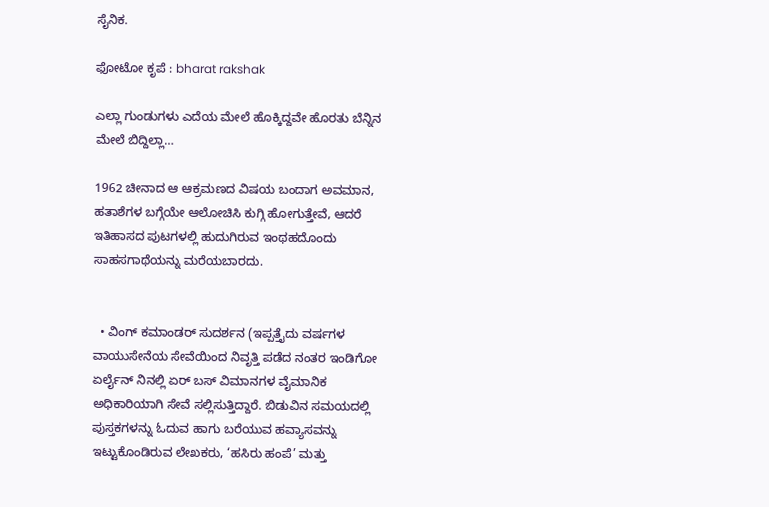ಸೈನಿಕ.

ಫೋಟೋ ಕೃಪೆ : bharat rakshak

ಎಲ್ಲಾ ಗುಂಡುಗಳು ಎದೆಯ ಮೇಲೆ ಹೊಕ್ಕಿದ್ದವೇ ಹೊರತು ಬೆನ್ನಿನ ಮೇಲೆ ಬಿದ್ದಿಲ್ಲಾ…

1962 ಚೀನಾದ ಆ ಆಕ್ರಮಣದ ವಿಷಯ ಬಂದಾಗ ಅವಮಾನ, ಹತಾಶೆಗಳ ಬಗ್ಗೆಯೇ ಆಲೋಚಿಸಿ ಕುಗ್ಗಿ ಹೋಗುತ್ತೇವೆ, ಆದರೆ ಇತಿಹಾಸದ ಪುಟಗಳಲ್ಲಿ ಹುದುಗಿರುವ ಇಂಥಹದೊಂದು ಸಾಹಸಗಾಥೆಯನ್ನು ಮರೆಯಬಾರದು.


  • ವಿಂಗ್ ಕಮಾಂಡರ್ ಸುದರ್ಶನ (ಇಪ್ಪತ್ತೈದು ವರ್ಷಗಳ ವಾಯುಸೇನೆಯ ಸೇವೆಯಿಂದ ನಿವೃತ್ತಿ ಪಡೆದ ನಂತರ ಇಂಡಿಗೋ ಏರ್ಲೈನ್ ನಿನಲ್ಲಿ ಏರ್ ಬಸ್ ವಿಮಾನಗಳ ವೈಮಾನಿಕ ಅಧಿಕಾರಿಯಾಗಿ ಸೇವೆ ಸಲ್ಲಿಸುತ್ತಿದ್ದಾರೆ. ಬಿಡುವಿನ ಸಮಯದಲ್ಲಿ ಪುಸ್ತಕಗಳನ್ನು ಓದುವ ಹಾಗು ಬರೆಯುವ ಹವ್ಯಾಸವನ್ನು ಇಟ್ಟುಕೊಂಡಿರುವ ಲೇಖಕರು, ‘ಹಸಿರು ಹಂಪೆ’ ಮತ್ತು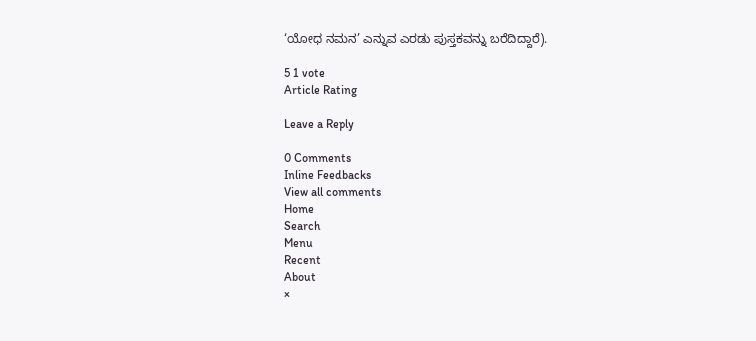‘ಯೋಧ ನಮನ’ ಎನ್ನುವ ಎರಡು ಪುಸ್ತಕವನ್ನು ಬರೆದಿದ್ದಾರೆ).

5 1 vote
Article Rating

Leave a Reply

0 Comments
Inline Feedbacks
View all comments
Home
Search
Menu
Recent
About
×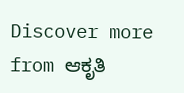Discover more from ಆಕೃತಿ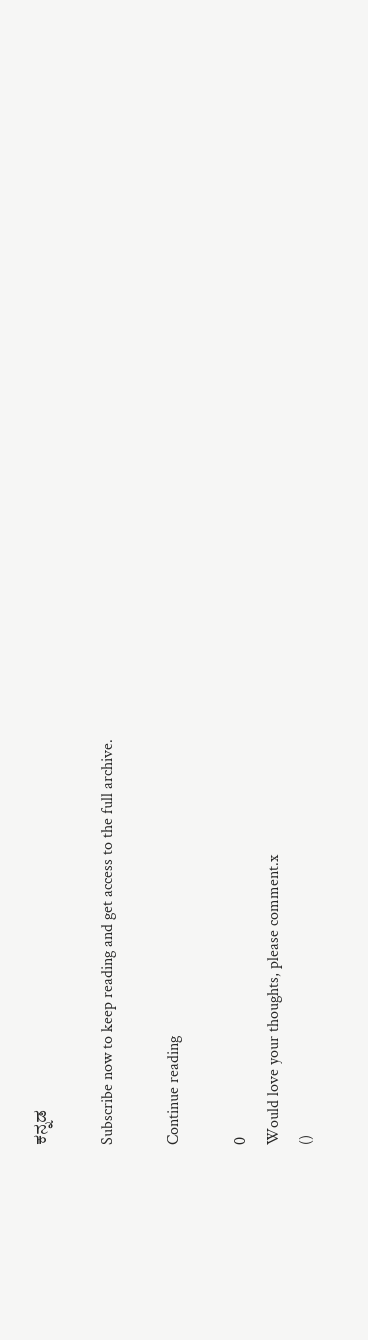ಕನ್ನಡ

Subscribe now to keep reading and get access to the full archive.

Continue reading

0
Would love your thoughts, please comment.x
()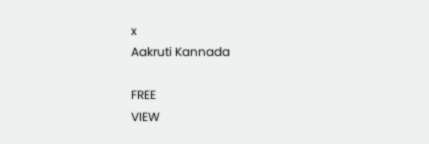x
Aakruti Kannada

FREE
VIEW